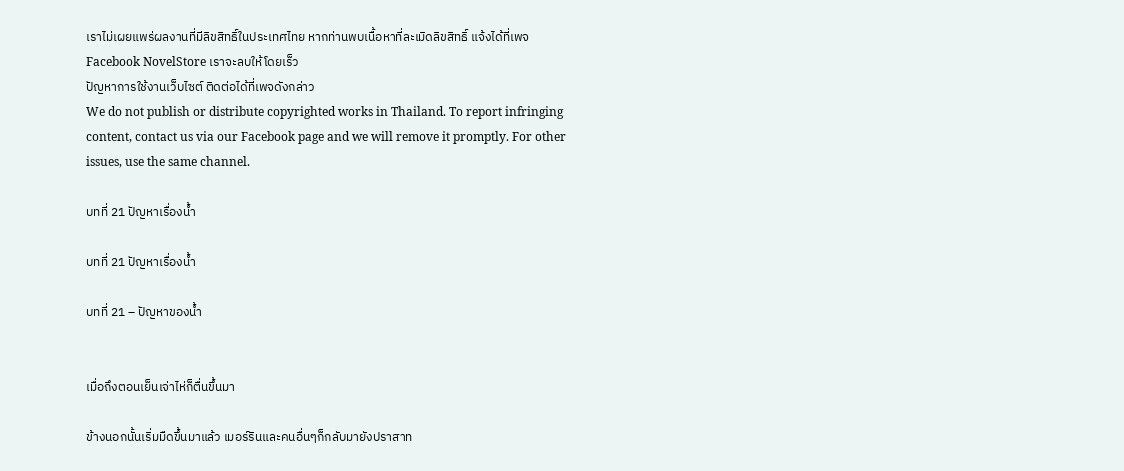เราไม่เผยแพร่ผลงานที่มีลิขสิทธิ์ในประเทศไทย หากท่านพบเนื้อหาที่ละเมิดลิขสิทธิ์ แจ้งได้ที่เพจ Facebook NovelStore เราจะลบให้โดยเร็ว
ปัญหาการใช้งานเว็บไซต์ ติดต่อได้ที่เพจดังกล่าว
We do not publish or distribute copyrighted works in Thailand. To report infringing content, contact us via our Facebook page and we will remove it promptly. For other issues, use the same channel.

บทที่ 21 ปัญหาเรื่องน้ำ

บทที่ 21 ปัญหาเรื่องน้ำ

บทที่ 21 – ปัญหาของน้ำ


เมื่อถึงตอนเย็นเจ่าไห่ก็ตื่นขึ้นมา

ข้างนอกนั้นเริ่มมืดขึ้นมาแล้ว เมอร์รินและคนอื่นๆก็กลับมายังปราสาท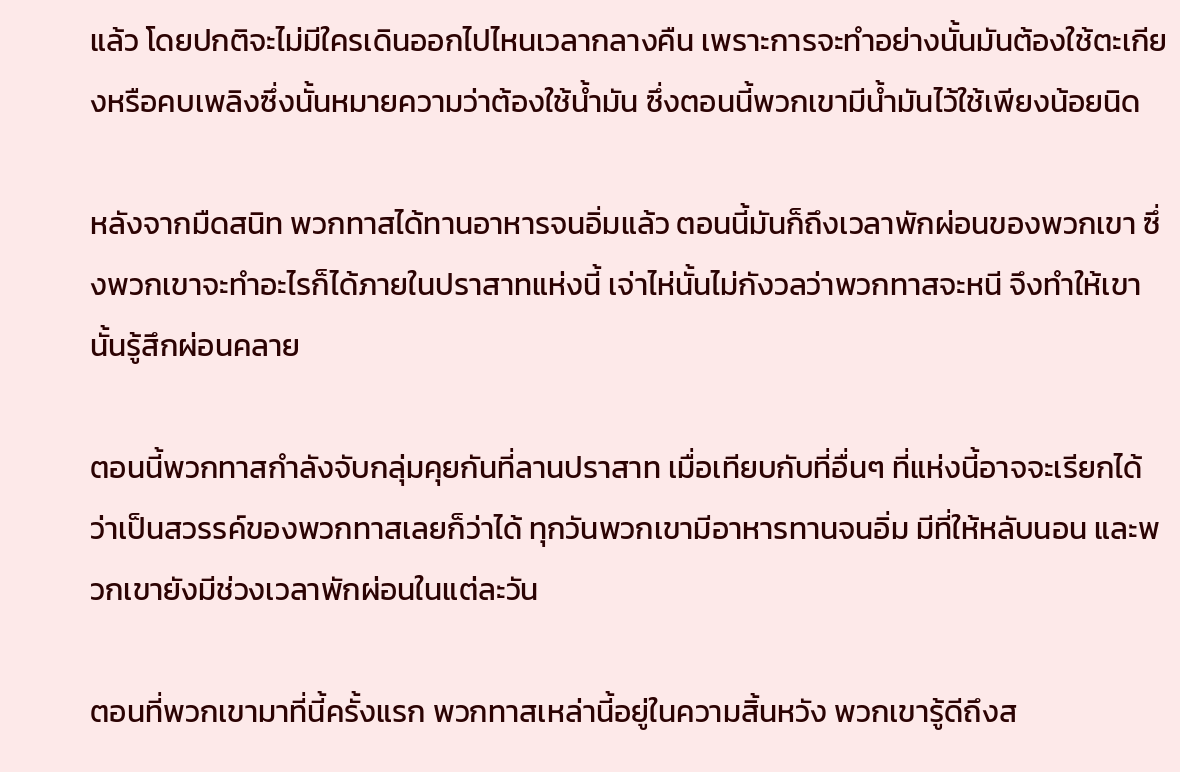แล้ว โดยปกติจะไม่มีใครเดินออกไปไหนเวลากลางคืน เพราะการจะทำอย่างนั้นมันต้องใช้ตะเกียงหรือคบเพลิงซึ่งนั้นหมายความว่าต้องใช้น้ำมัน ซึ่งตอนนี้พวกเขามีน้ำมันไว้ใช้เพียงน้อยนิด

หลังจากมืดสนิท พวกทาสได้ทานอาหารจนอิ่มแล้ว ตอนนี้มันก็ถึงเวลาพักผ่อนของพวกเขา ซึ่งพวกเขาจะทำอะไรก็ได้ภายในปราสาทแห่งนี้ เจ่าไห่นั้นไม่กังวลว่าพวกทาสจะหนี จึงทำให้เขานั้นรู้สึกผ่อนคลาย

ตอนนี้พวกทาสกำลังจับกลุ่มคุยกันที่ลานปราสาท เมื่อเทียบกับที่อื่นๆ ที่แห่งนี้อาจจะเรียกได้ว่าเป็นสวรรค์ของพวกทาสเลยก็ว่าได้ ทุกวันพวกเขามีอาหารทานจนอิ่ม มีที่ให้หลับนอน และพวกเขายังมีช่วงเวลาพักผ่อนในแต่ละวัน

ตอนที่พวกเขามาที่นี้ครั้งแรก พวกทาสเหล่านี้อยู่ในความสิ้นหวัง พวกเขารู้ดีถึงส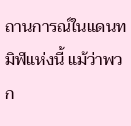ถานการณ์ในแดนทมิฬแห่งนี้ แม้ว่าพวก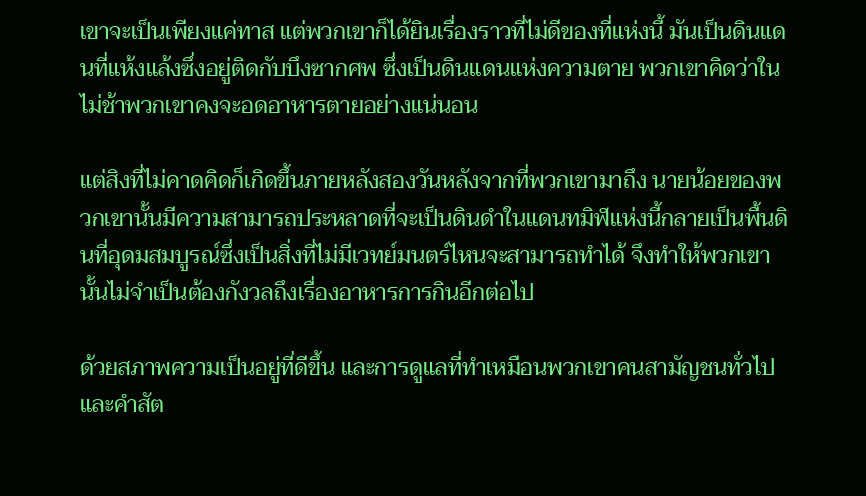เขาจะเป็นเพียงแค่ทาส แต่พวกเขาก็ได้ยินเรื่องราวที่ไม่ดีของที่แห่งนี้ มันเป็นดินแดนที่แห้งแล้งซึ่งอยู่ติดกับบึงซากศพ ซึ่งเป็นดินแดนแห่งความตาย พวกเขาคิดว่าในไม่ช้าพวกเขาคงจะอดอาหารตายอย่างแน่นอน

แต่สิงที่ไม่คาดคิดก็เกิดขึ้นภายหลังสองวันหลังจากที่พวกเขามาถึง นายน้อยของพวกเขานั้นมีความสามารถประหลาดที่จะเป็นดินดำในแดนทมิฬแห่งนี้กลายเป็นพื้นดินที่อุดมสมบูรณ์ซึ่งเป็นสิ่งที่ไม่มีเวทย์มนตร์ไหนจะสามารถทำได้ จึงทำให้พวกเขานั้นไม่จำเป็นต้องกังวลถึงเรื่องอาหารการกินอีกต่อไป

ด้วยสภาพความเป็นอยู่ที่ดีขึ้น และการดูแลที่ทำเหมือนพวกเขาคนสามัญชนทั่วไป และคำสัต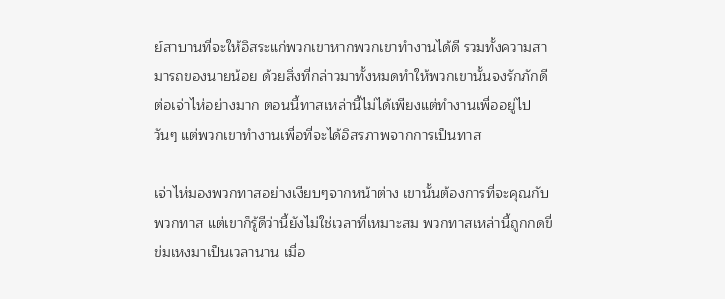ย์สาบานที่จะให้อิสระแก่พวกเขาหากพวกเขาทำงานได้ดี รวมทั้งความสามารถของนายน้อย ด้วยสิ่งที่กล่าวมาทั้งหมดทำให้พวกเขานั้นจงรักภักดีต่อเจ่าไห่อย่างมาก ตอนนี้ทาสเหล่านี้ไม่ได้เพียงแต่ทำงานเพื่ออยู่ไปวันๆ แต่พวกเขาทำงานเพื่อที่จะได้อิสรภาพจากการเป็นทาส

เจ่าไห่มองพวกทาสอย่างเงียบๆจากหน้าต่าง เขานั้นต้องการที่จะคุณกับพวกทาส แต่เขาก็รู้ดีว่านี้ยังไม่ใช่เวลาที่เหมาะสม พวกทาสเหล่านี้ถูกกดขี่ข่มเหงมาเป็นเวลานาน เมื่อ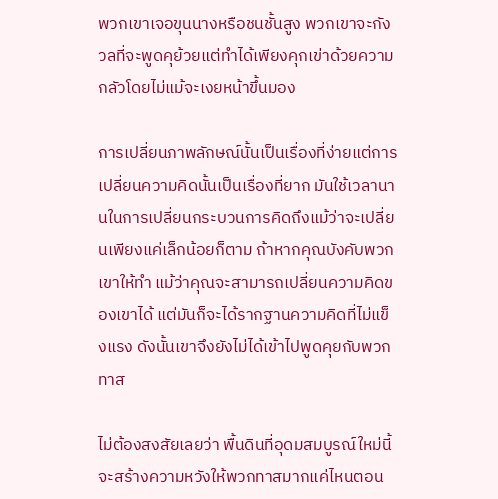พวกเขาเจอขุนนางหรือชนชั้นสูง พวกเขาจะกังวลที่จะพูดคุย้วยแต่ทำได้เพียงคุกเข่าด้วยความกลัวโดยไม่แม้จะเงยหน้าขึ้นมอง

การเปลี่ยนภาพลักษณ์นั้นเป็นเรื่องที่ง่ายแต่การเปลี่ยนความคิดนั้นเป็นเรื่องที่ยาก มันใช้เวลานานในการเปลี่ยนกระบวนการคิดถึงแม้ว่าจะเปลี่ยนเพียงแค่เล็กน้อยก็ตาม ถ้าหากคุณบังคับพวกเขาให้ทำ แม้ว่าคุณจะสามารถเปลี่ยนความคิดของเขาได้ แต่มันก็จะได้รากฐานความคิดที่ไม่แข็งแรง ดังนั้นเขาจึงยังไม่ได้เข้าไปพูดคุยกับพวกทาส

ไม่ต้องสงสัยเลยว่า พื้นดินที่อุดมสมบูรณ์ใหม่นี้จะสร้างความหวังให้พวกทาสมากแค่ไหนตอน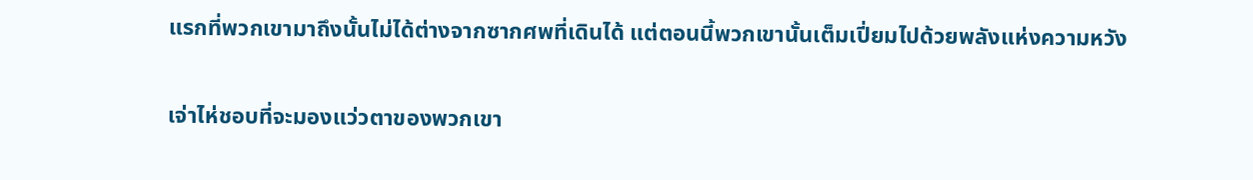แรกที่พวกเขามาถึงนั้นไม่ได้ต่างจากซากศพที่เดินได้ แต่ตอนนี้พวกเขานั้นเต็มเปี่ยมไปด้วยพลังแห่งความหวัง

เจ่าไห่ชอบที่จะมองแว่วตาของพวกเขา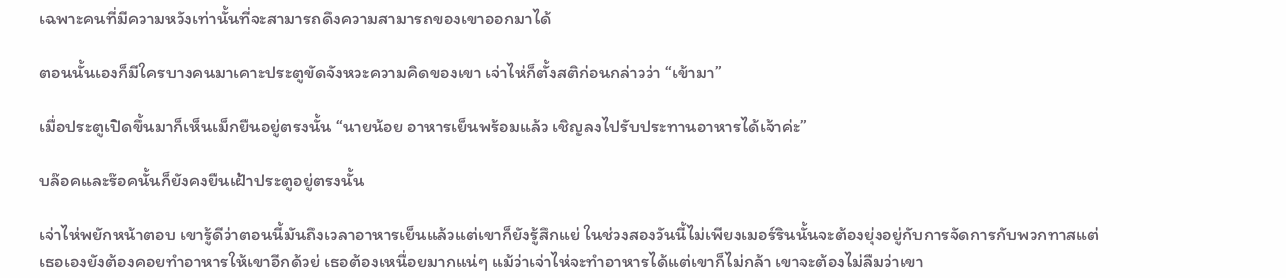เฉพาะคนที่มีความหวังเท่านั้นที่จะสามารถดึงความสามารถของเขาออกมาได้

ตอนนั้นเองก็มีใครบางคนมาเคาะประตูขัดจังหวะความคิดของเขา เจ่าไห่ก็ตั้งสติก่อนกล่าวว่า “เข้ามา”

เมื่อประตูเปิดขึ้นมาก็เห็นเม็กยืนอยู่ตรงนั้น “นายน้อย อาหารเย็นพร้อมแล้ว เชิญลงไปรับประทานอาหารได้เจ้าค่ะ”

บล๊อคและร๊อคนั้นก็ยังคงยืนเฝ้าประตูอยู่ตรงนั้น

เจ่าไห่พยักหน้าตอบ เขารู้ดีว่าตอนนี้มันถึงเวลาอาหารเย็นแล้วแต่เขาก็ยังรู้สึกแย่ ในช่วงสองวันนี้ไม่เพียงเมอร์รินนั้นจะต้องยุ่งอยู่กับการจัดการกับพวกทาสแต่เธอเองยังต้องคอยทำอาหารให้เขาอีกด้วย่ เธอต้องเหนื่อยมากแน่ๆ แม้ว่าเจ่าไห่จะทำอาหารได้แต่เขาก็ไม่กล้า เขาจะต้องไม่ลืมว่าเขา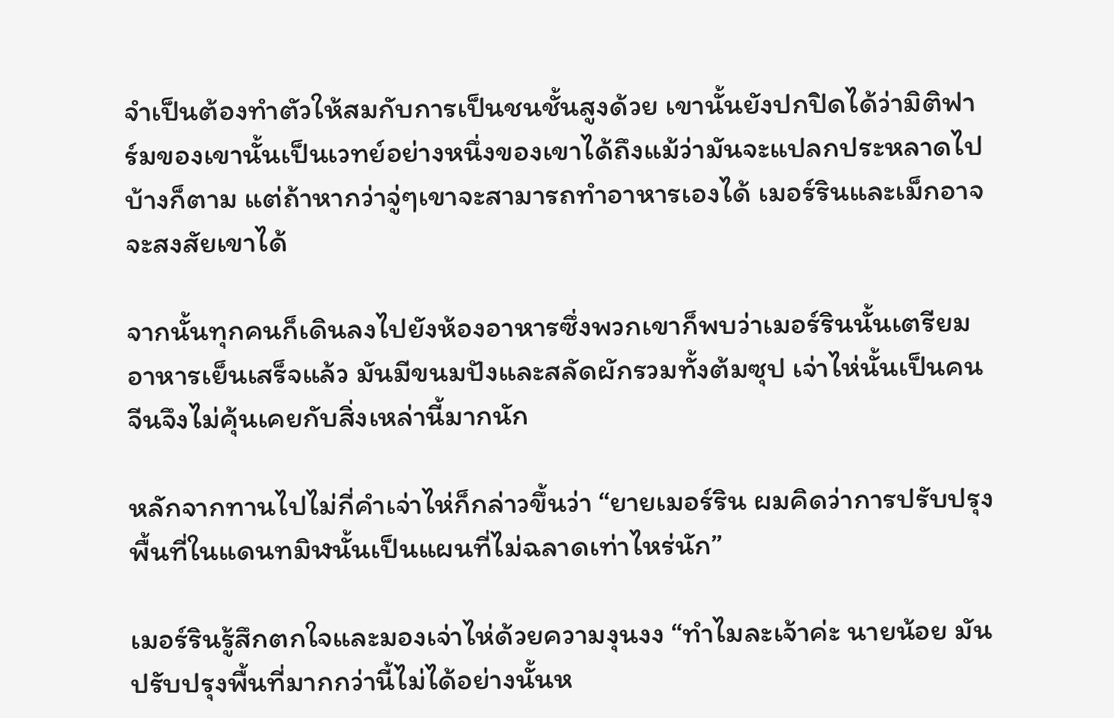จำเป็นต้องทำตัวให้สมกับการเป็นชนชั้นสูงด้วย เขานั้นยังปกปิดได้ว่ามิติฟาร์มของเขานั้นเป็นเวทย์อย่างหนึ่งของเขาได้ถึงแม้ว่ามันจะแปลกประหลาดไปบ้างก็ตาม แต่ถ้าหากว่าจู่ๆเขาจะสามารถทำอาหารเองได้ เมอร์รินและเม็กอาจจะสงสัยเขาได้

จากนั้นทุกคนก็เดินลงไปยังห้องอาหารซึ่งพวกเขาก็พบว่าเมอร์รินนั้นเตรียมอาหารเย็นเสร็จแล้ว มันมีขนมปังและสลัดผักรวมทั้งต้มซุป เจ่าไห่นั้นเป็นคนจีนจึงไม่คุ้นเคยกับสิ่งเหล่านี้มากนัก

หลักจากทานไปไม่กี่คำเจ่าไห่ก็กล่าวขึ้นว่า “ยายเมอร์ริน ผมคิดว่าการปรับปรุงพื้นที่ในแดนทมิฬนั้นเป็นแผนที่ไม่ฉลาดเท่าไหร่นัก”

เมอร์รินรู้สึกตกใจและมองเจ่าไห่ด้วยความงุนงง “ทำไมละเจ้าค่ะ นายน้อย มันปรับปรุงพื้นที่มากกว่านี้ไม่ได้อย่างนั้นห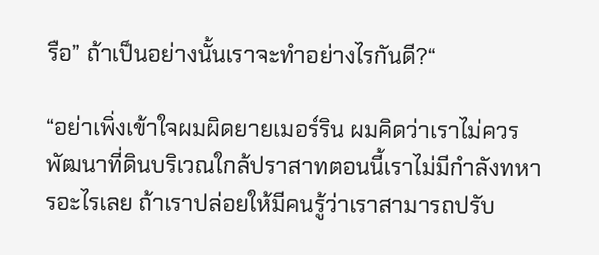รือ” ถ้าเป็นอย่างนั้นเราจะทำอย่างไรกันดี?“

“อย่าเพิ่งเข้าใจผมผิดยายเมอร์ริน ผมคิดว่าเราไม่ควรพัฒนาที่ดินบริเวณใกล้ปราสาทตอนนี้เราไม่มีกำลังทหารอะไรเลย ถ้าเราปล่อยให้มีคนรู้ว่าเราสามารถปรับ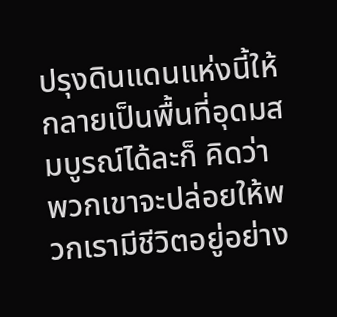ปรุงดินแดนแห่งนี้ให้กลายเป็นพื้นที่อุดมสมบูรณ์ได้ละก็ คิดว่าพวกเขาจะปล่อยให้พวกเรามีชีวิตอยู่อย่าง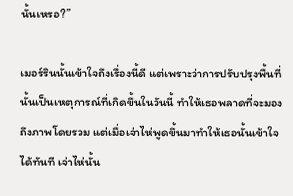นั้นเหรอ?”

เมอร์รินนั้นเข้าใจถึงเรื่องนี้ดี แต่เพราะว่าการปรับปรุงพื้นที่นั้นเป็นเหตุการณ์ที่เกิดขึ้นในวันนี้ ทำให้เธอพลาดที่จะมองถึงภาพโดยรวม แต่เมื่อเจ่าไห่พูดขึ้นมาทำให้เธอนั้นเข้าใจได้ทันที เจ่าไห่นั้น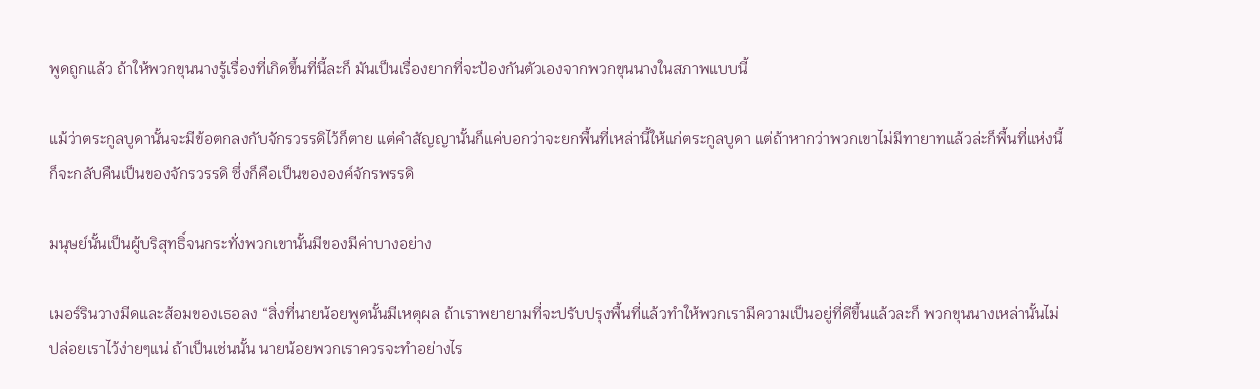พูดถูกแล้ว ถ้าให้พวกขุนนางรู้เรื่องที่เกิดขึ้นที่นี้ละก็ มันเป็นเรื่องยากที่จะป้องกันตัวเองจากพวกขุนนางในสภาพแบบนี้

แม้ว่าตระกูลบูดานั้นจะมีข้อตกลงกับจักรวรรดิไว้ก็ตาย แต่คำสัญญานั้นก็แค่บอกว่าจะยกพื้นที่เหล่านี้ให้แก่ตระกูลบูดา แต่ถ้าหากว่าพวกเขาไม่มีทายาทแล้วล่ะก็พื้นที่แห่งนี้ก็จะกลับคืนเป็นของจักรวรรดิ ซึ่งก็คือเป็นขององค์จักรพรรดิ

มนุษย์นั้นเป็นผู้บริสุทธิ์จนกระทั่งพวกเขานั้นมีของมีค่าบางอย่าง

เมอร์รินวางมีดและส้อมของเธอลง “สิ่งที่นายน้อยพูดนั้นมีเหตุผล ถ้าเราพยายามที่จะปรับปรุงพื้นที่แล้วทำให้พวกเรามีความเป็นอยู่ที่ดีขึ้นแล้วละก็ พวกขุนนางเหล่านั้นไม่ปล่อยเราไว้ง่ายๆแน่ ถ้าเป็นเช่นนั้น นายน้อยพวกเราควรจะทำอย่างไร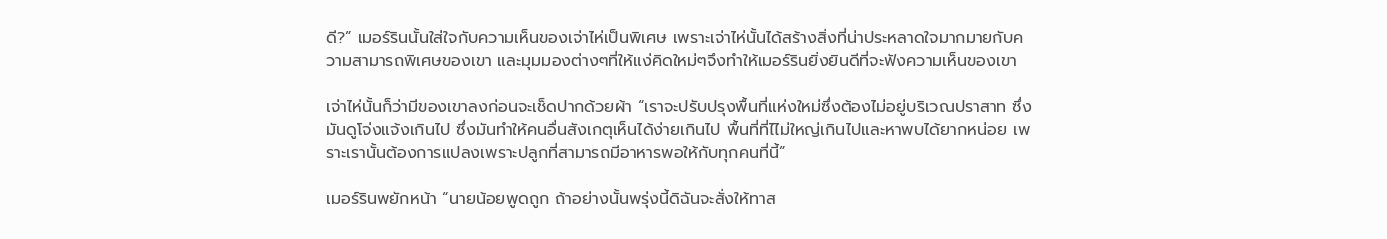ดี?” เมอร์รินนั้นใส่ใจกับความเห็นของเจ่าไห่เป็นพิเศษ เพราะเจ่าไห่นั้นได้สร้างสิ่งที่น่าประหลาดใจมากมายกับความสามารถพิเศษของเขา และมุมมองต่างๆที่ให้แง่คิดใหม่ๆจึงทำให้เมอร์รินยิ่งยินดีที่จะฟังความเห็นของเขา

เจ่าไห่นั้นก็ว่ามีของเขาลงก่อนจะเช็ดปากด้วยผ้า “เราจะปรับปรุงพื้นที่แห่งใหม่ซึ่งต้องไม่อยู่บริเวณปราสาท ซึ่งมันดูโจ่งแจ้งเกินไป ซึ่งมันทำให้คนอื่นสังเกตุเห็นได้ง่ายเกินไป พื้นที่ที่ไไม่ใหญ่เกินไปและหาพบได้ยากหน่อย เพราะเรานั้นต้องการแปลงเพราะปลูกที่สามารถมีอาหารพอให้กับทุกคนที่นี้”

เมอร์รินพยักหน้า “นายน้อยพูดถูก ถ้าอย่างนั้นพรุ่งนี้ดิฉันจะสั่งให้ทาส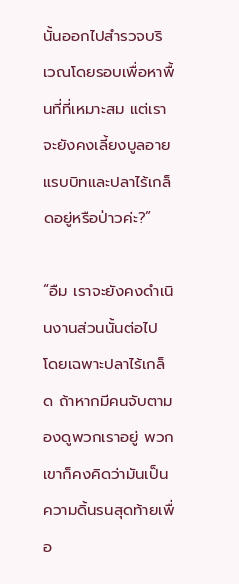นั้นออกไปสำรวจบริเวณโดยรอบเพื่อหาพื้นที่ที่เหมาะสม แต่เราจะยังคงเลี้ยงบูลอายแรบบิทและปลาไร้เกล็ดอยู่หรือป่าวค่ะ?”

“อืม เราจะยังคงดำเนินงานส่วนนั้นต่อไป โดยเฉพาะปลาไร้เกล็ด ถ้าหากมีคนจับตามองดูพวกเราอยู่ พวกเขาก็คงคิดว่ามันเป็นความดิ้นรนสุดท้ายเพื่อ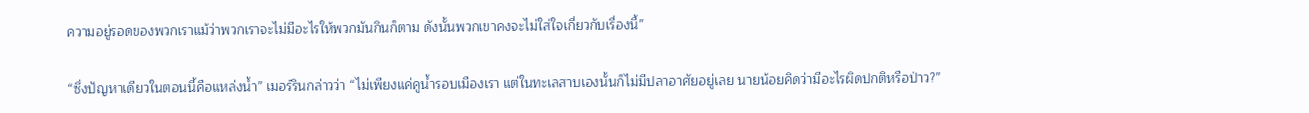ความอยู่รอดของพวกเราแม้ว่าพวกเราจะไม่มีอะไรให้พวกมันกินก็ตาม ดังนั้นพวกเขาคงจะไม่ใส่ใจเกี่ยวกับเรื่องนี้”

“ซึ่งปัญหาเดียวในตอนนี้คือแหล่งน้ำ” เมอร์รินกล่าวว่า “ไม่เพียงแค่คูน้ำรอบเมืองเรา แต่ในทะเลสาบเองนั้นก็ไม่มีปลาอาศัยอยู่เลย นายน้อยคิดว่ามีอะไรผิดปกติหรือป่าว?”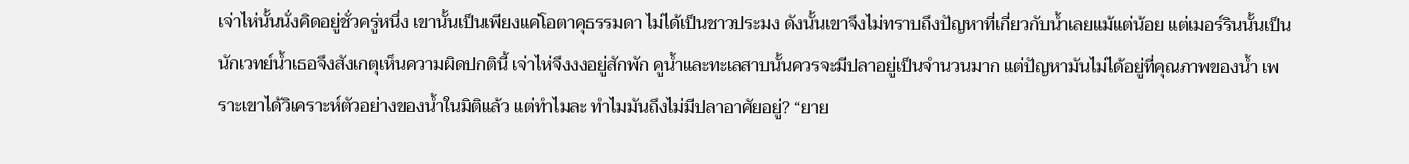เจ่าไห่นั้นนั่งคิดอยู่ชั่วครู่หนึ่ง เขานั้นเป็นเพียงแค่โอตาคุธรรมดา ไม่ได้เป็นชาวประมง ดังนั้นเขาจึงไม่ทราบถึงปัญหาที่เกี่ยวกับน้ำเลยแม้แต่น้อย แต่เมอร์รินนั้นเป็นนักเวทย์น้ำเธอจึงสังเกตุเห็นความผิดปกตินี้ เจ่าไห่จึงงงอยู่สักพัก คูน้ำและทะเลสาบนั้นควรจะมีปลาอยู่เป็นจำนวนมาก แต่ปัญหามันไม่ได้อยู่ที่คุณภาพของน้ำ เพราะเขาได้วิเคราะห์ตัวอย่างของน้ำในมิติแล้ว แต่ทำไมละ ทำไมมันถึงไม่มีปลาอาศัยอยู่? “ยาย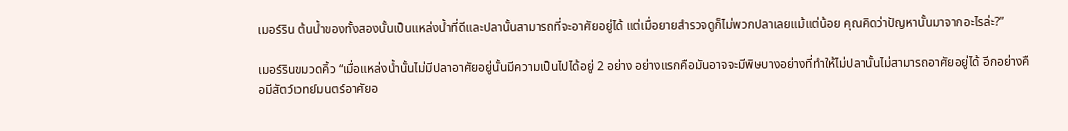เมอร์ริน ต้นน้ำของทั้งสองนั้นเป็นแหล่งน้ำที่ดีและปลานั้นสามารถที่จะอาศัยอยู่ได้ แต่เมื่อยายสำรวจดูก็ไม่พวกปลาเลยแม้แต่น้อย คุณคิดว่าปัญหานั้นมาจากอะไรล่ะ?”

เมอร์รินขมวดคิ้ว “เมื่อแหล่งน้ำนั้นไม่มีปลาอาศัยอยู่นั้นมีความเป็นไปได้อยู่ 2 อย่าง อย่างแรกคือมันอาจจะมีพิษบางอย่างที่ทำให้ไม่ปลานั้นไม่สามารถอาศัยอยู่ได้ อีกอย่างคือมีสัตว์เวทย์มนตร์อาศัยอ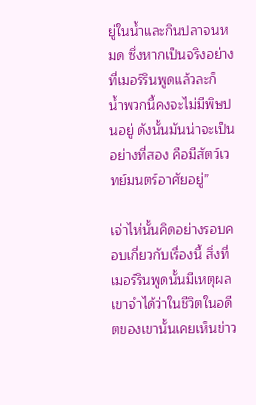ยู่ในน้ำและกินปลาจนหมด ซึ่งหากเป็นจริงอย่างที่เมอร์รินพูดแล้วละก็ น้ำพวกนี้คงจะไม่มีพิษปนอยู่ ดังนั้นมันน่าจะเป็นอย่างที่สอง คือมีสัตว์เวทย์มนตร์อาศัยอยู่”

เจ่าไห่นั้นคิดอย่างรอบคอบเกี่ยวกับเรื่องนี้ สิ่งที่เมอร์รินพูดนั้นมีเหตุผล เขาจำได้ว่าในชีวิตในอดีตของเขานั้นเคยเห็นข่าว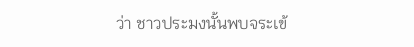ว่า ชาวประมงนั้นพบจระเข้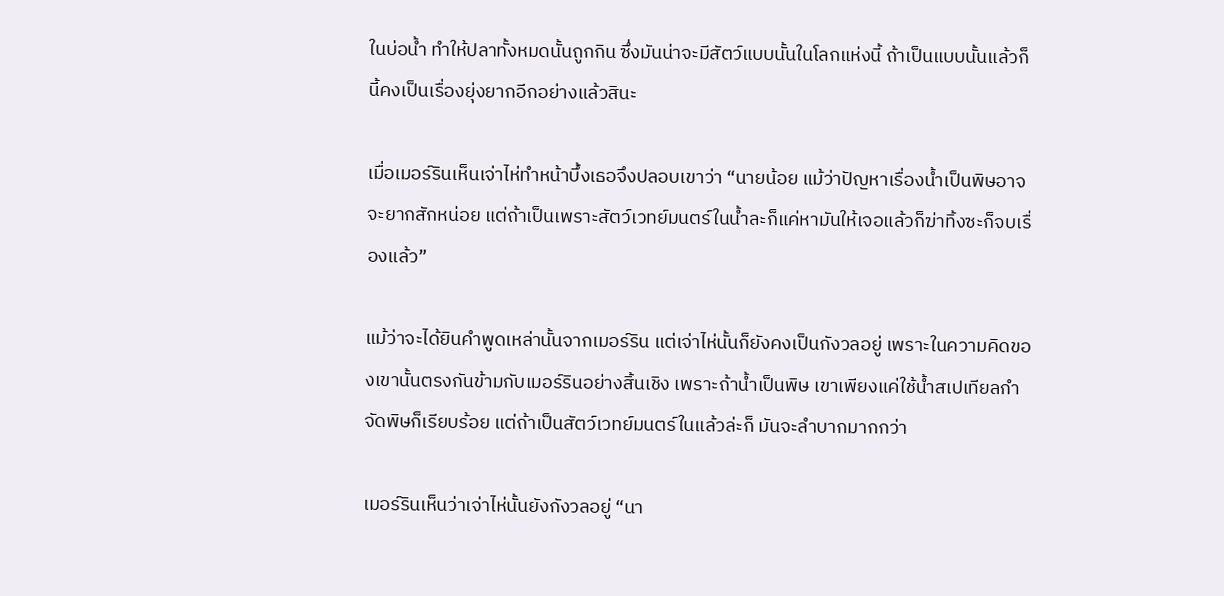ในบ่อน้ำ ทำให้ปลาทั้งหมดนั้นถูกกิน ซึ่งมันน่าจะมีสัตว์แบบนั้นในโลกแห่งนี้ ถ้าเป็นแบบนั้นแล้วก็ นี้คงเป็นเรื่องยุ่งยากอีกอย่างแล้วสินะ

เมื่อเมอร์รินเห็นเจ่าไห่ทำหน้าบึ้งเธอจึงปลอบเขาว่า “นายน้อย แม้ว่าปัญหาเรื่องน้ำเป็นพิษอาจจะยากสักหน่อย แต่ถ้าเป็นเพราะสัตว์เวทย์มนตร์ในน้ำละก็แค่หามันให้เจอแล้วก็ฆ่าทิ้งซะก็จบเรื่องแล้ว”

แม้ว่าจะได้ยินคำพูดเหล่านั้นจากเมอร์ริน แต่เจ่าไห่นั้นก็ยังคงเป็นกังวลอยู่ เพราะในความคิดของเขานั้นตรงกันข้ามกับเมอร์รินอย่างสิ้นเชิง เพราะถ้าน้ำเป็นพิษ เขาเพียงแค่ใช้น้ำสเปเทียลกำจัดพิษก็เรียบร้อย แต่ถ้าเป็นสัตว์เวทย์มนตร์ในแล้วล่ะก็ มันจะลำบากมากกว่า

เมอร์รินเห็นว่าเจ่าไห่นั้นยังกังวลอยู่ “นา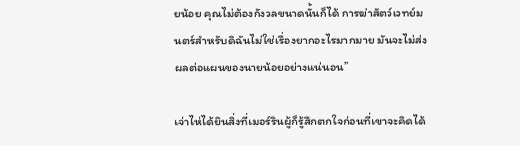ยน้อย คุณไม่ต้องกังวลขนาดนั้นก็ได้ การฆ่าสัตว์เวทย์มนตร์สำหรับดิฉันไม่ใช่เรื่องยากอะไรมากมาย มันจะไม่ส่งผลต่อแผนของนายน้อยอย่างแน่นอน”

เจ่าไห่ได้ยินสิ่งที่เมอร์รินผู้ก็รู้สึกตกใจก่อนที่เขาจะคิดได้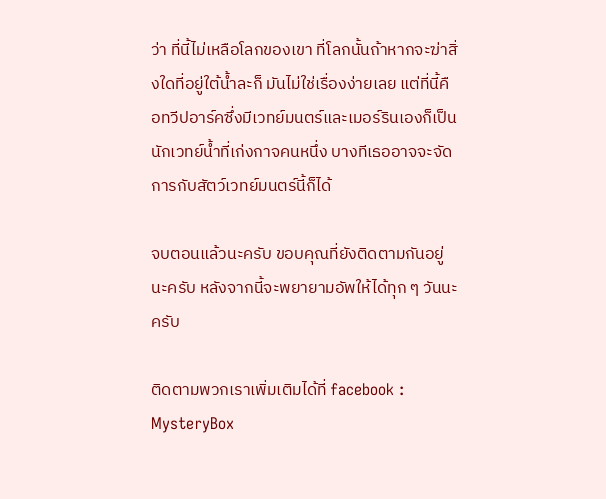ว่า ที่นี้ไม่เหลือโลกของเขา ที่โลกนั้นถ้าหากจะฆ่าสิ่งใดที่อยู่ใต้น้ำละก็ มันไม่ใช่เรื่องง่ายเลย แต่ที่นี้คือทวีปอาร์คซึ่งมีเวทย์มนตร์และเมอร์รินเองก็เป็นนักเวทย์น้ำที่เก่งกาจคนหนึ่ง บางทีเธออาจจะจัดการกับสัตว์เวทย์มนตร์นี้ก็ได้

จบตอนแล้วนะครับ ขอบคุณที่ยังติดตามกันอยู่นะครับ หลังจากนี้จะพยายามอัพให้ได้ทุก ๆ วันนะครับ

ติดตามพวกเราเพิ่มเติมได้ที่ facebook : MysteryBox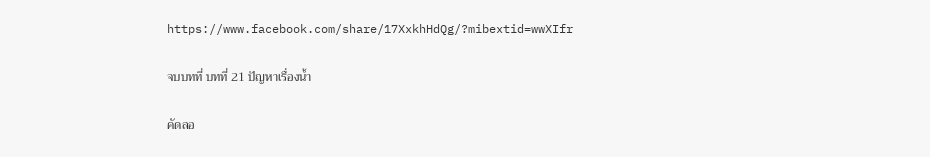https://www.facebook.com/share/17XxkhHdQg/?mibextid=wwXIfr

จบบทที่ บทที่ 21 ปัญหาเรื่องน้ำ

คัดลอ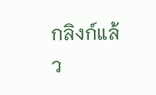กลิงก์แล้ว